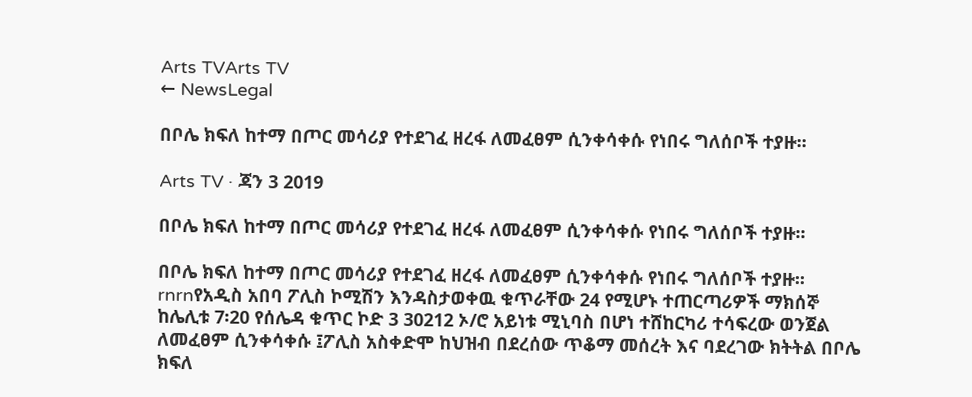Arts TVArts TV
← NewsLegal

በቦሌ ክፍለ ከተማ በጦር መሳሪያ የተደገፈ ዘረፋ ለመፈፀም ሲንቀሳቀሱ የነበሩ ግለሰቦች ተያዙ፡፡

Arts TV · ጃን 3 2019

በቦሌ ክፍለ ከተማ በጦር መሳሪያ የተደገፈ ዘረፋ ለመፈፀም ሲንቀሳቀሱ የነበሩ ግለሰቦች ተያዙ፡፡

በቦሌ ክፍለ ከተማ በጦር መሳሪያ የተደገፈ ዘረፋ ለመፈፀም ሲንቀሳቀሱ የነበሩ ግለሰቦች ተያዙ፡፡rnrnየአዲስ አበባ ፖሊስ ኮሚሽን እንዳስታወቀዉ ቁጥራቸው 24 የሚሆኑ ተጠርጣሪዎች ማክሰኞ ከሌሊቱ 7፡20 የሰሌዳ ቁጥር ኮድ 3 30212 ኦ/ሮ አይነቱ ሚኒባስ በሆነ ተሸከርካሪ ተሳፍረው ወንጀል ለመፈፀም ሲንቀሳቀሱ ፤ፖሊስ አስቀድሞ ከህዝብ በደረሰው ጥቆማ መሰረት እና ባደረገው ክትትል በቦሌ ክፍለ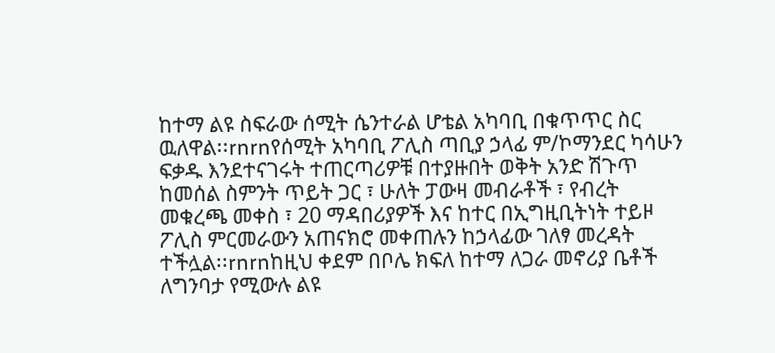ከተማ ልዩ ስፍራው ሰሚት ሴንተራል ሆቴል አካባቢ በቁጥጥር ስር ዉለዋል፡፡rnrnየሰሚት አካባቢ ፖሊስ ጣቢያ ኃላፊ ም/ኮማንደር ካሳሁን ፍቃዱ እንደተናገሩት ተጠርጣሪዎቹ በተያዙበት ወቅት አንድ ሽጉጥ ከመሰል ስምንት ጥይት ጋር ፣ ሁለት ፓውዛ መብራቶች ፣ የብረት መቁረጫ መቀስ ፣ 20 ማዳበሪያዎች እና ከተር በኢግዚቢትነት ተይዞ ፖሊስ ምርመራውን አጠናክሮ መቀጠሉን ከኃላፊው ገለፃ መረዳት ተችሏል፡፡rnrnከዚህ ቀደም በቦሌ ክፍለ ከተማ ለጋራ መኖሪያ ቤቶች ለግንባታ የሚውሉ ልዩ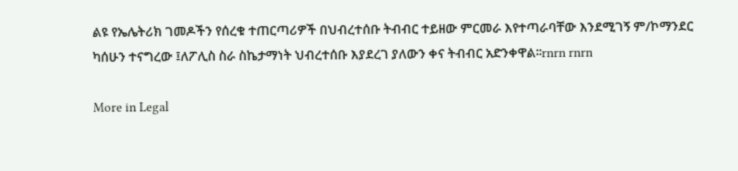ልዩ የኤሌትሪክ ገመዶችን የሰረቁ ተጠርጣሪዎች በህብረተሰቡ ትብብር ተይዘው ምርመራ እየተጣራባቸው እንደሚገኝ ም/ኮማንደር ካሰሁን ተናግረው ፤ለፖሊስ ስራ ስኬታማነት ህብረተሰቡ እያደረገ ያለውን ቀና ትብብር አድንቀዋል፡፡rnrn rnrn

More in Legal